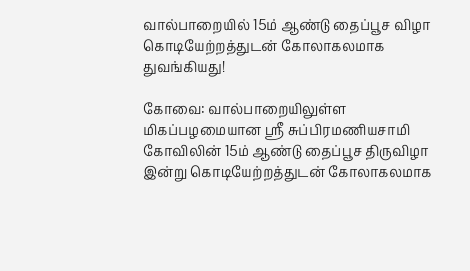வால்பாறையில் 15ம் ஆண்டு தைப்பூச விழா கொடியேற்றத்துடன் கோலாகலமாக துவங்கியது!

கோவை: வால்பாறையிலுள்ள மிகப்பழமையான ஸ்ரீ சுப்பிரமணியசாமி கோவிலின் 15ம் ஆண்டு தைப்பூச திருவிழா இன்று கொடியேற்றத்துடன் கோலாகலமாக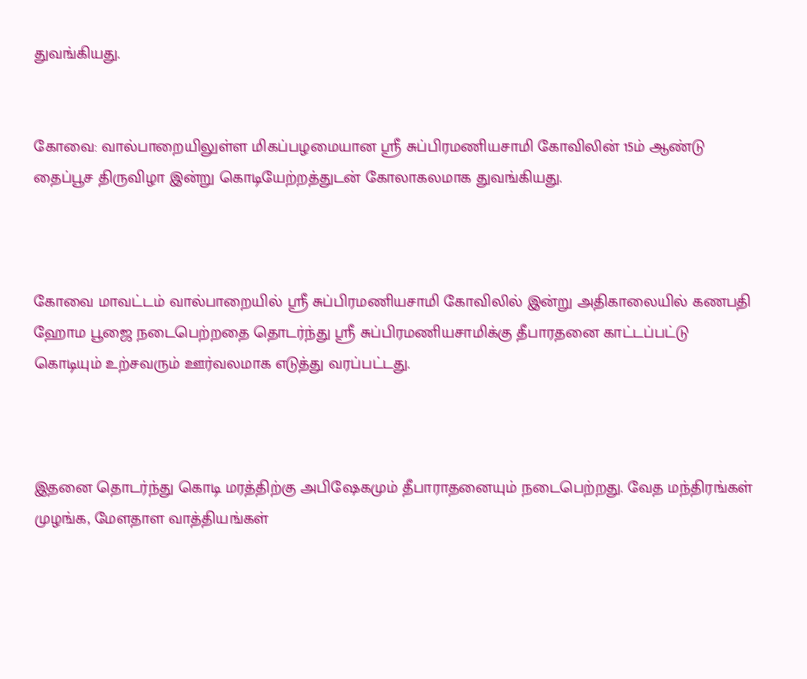துவங்கியது.


கோவை: வால்பாறையிலுள்ள மிகப்பழமையான ஸ்ரீ சுப்பிரமணியசாமி கோவிலின் 15ம் ஆண்டு தைப்பூச திருவிழா இன்று கொடியேற்றத்துடன் கோலாகலமாக துவங்கியது.



கோவை மாவட்டம் வால்பாறையில் ஸ்ரீ சுப்பிரமணியசாமி கோவிலில் இன்று அதிகாலையில் கணபதி ஹோம பூஜை நடைபெற்றதை தொடர்ந்து ஸ்ரீ சுப்பிரமணியசாமிக்கு தீபாரதனை காட்டப்பட்டு கொடியும் உற்சவரும் ஊர்வலமாக எடுத்து வரப்பட்டது.



இதனை தொடர்ந்து கொடி மரத்திற்கு அபிஷேகமும் தீபாராதனையும் நடைபெற்றது. வேத மந்திரங்கள் முழங்க, மேளதாள வாத்தியங்கள்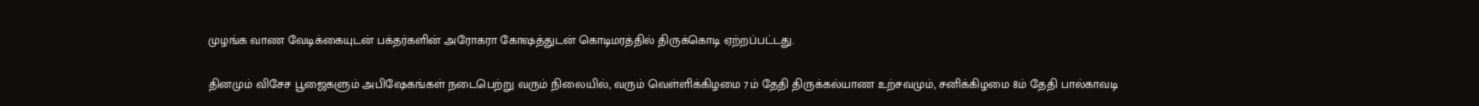முழங்க வாண வேடிக்கையுடன் பக்தர்களின் அரோகரா கோஷத்துடன் கொடிமரத்தில் திருக்கொடி ஏற்றப்பட்டது.

தினமும் விசேச பூஜைகளும் அபிஷேகங்கள் நடைபெற்று வரும் நிலையில், வரும் வெள்ளிக்கிழமை 7ம் தேதி திருக்கல்யாண உற்சவமும், சனிக்கிழமை 8ம் தேதி பால்காவடி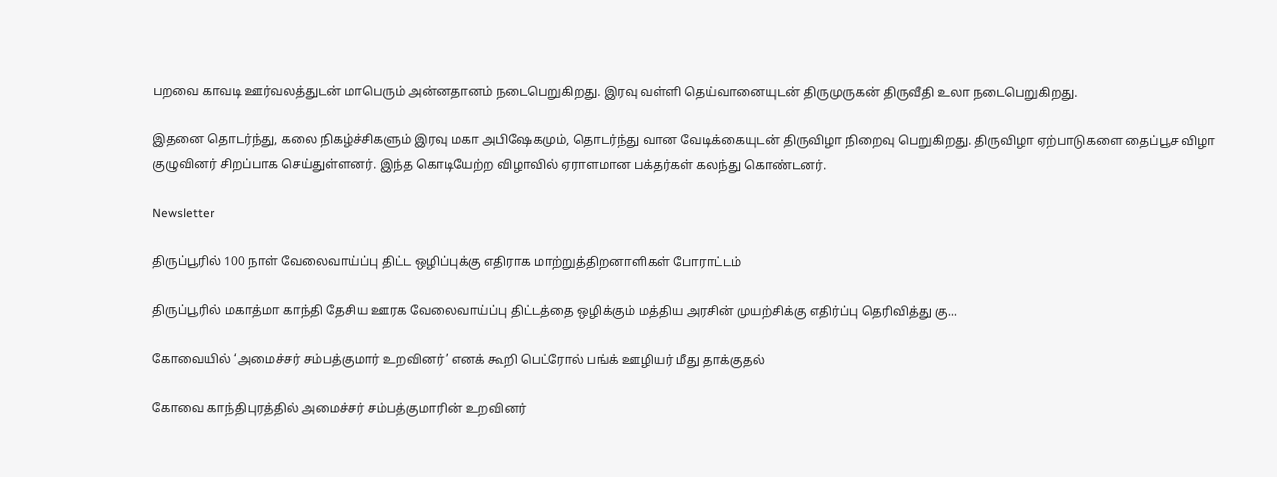பறவை காவடி ஊர்வலத்துடன் மாபெரும் அன்னதானம் நடைபெறுகிறது. இரவு வள்ளி தெய்வானையுடன் திருமுருகன் திருவீதி உலா நடைபெறுகிறது.

இதனை தொடர்ந்து, கலை நிகழ்ச்சிகளும் இரவு மகா அபிஷேகமும், தொடர்ந்து வான வேடிக்கையுடன் திருவிழா நிறைவு பெறுகிறது. திருவிழா ஏற்பாடுகளை தைப்பூச விழா குழுவினர் சிறப்பாக செய்துள்ளனர். இந்த கொடியேற்ற விழாவில் ஏராளமான பக்தர்கள் கலந்து கொண்டனர்.

Newsletter

திருப்பூரில் 100 நாள் வேலைவாய்ப்பு திட்ட ஒழிப்புக்கு எதிராக மாற்றுத்திறனாளிகள் போராட்டம்

திருப்பூரில் மகாத்மா காந்தி தேசிய ஊரக வேலைவாய்ப்பு திட்டத்தை ஒழிக்கும் மத்திய அரசின் முயற்சிக்கு எதிர்ப்பு தெரிவித்து கு...

கோவையில் ‘அமைச்சர் சம்பத்குமார் உறவினர்’ எனக் கூறி பெட்ரோல் பங்க் ஊழியர் மீது தாக்குதல்

கோவை காந்திபுரத்தில் அமைச்சர் சம்பத்குமாரின் உறவினர்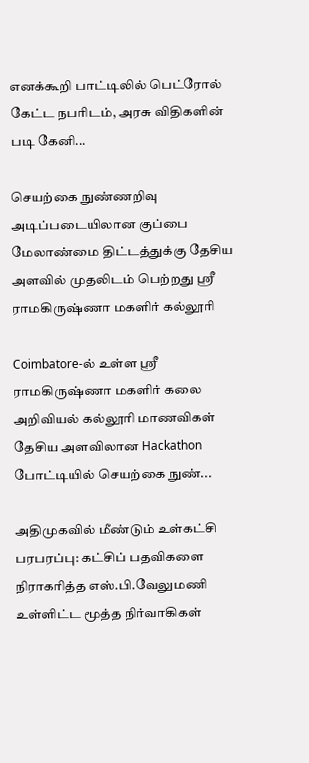எனக்கூறி பாட்டிலில் பெட்ரோல் கேட்ட நபரிடம், அரசு விதிகளின் படி கேனி...

செயற்கை நுண்ணறிவு அடிப்படையிலான குப்பை மேலாண்மை திட்டத்துக்கு தேசிய அளவில் முதலிடம் பெற்றது ஶ்ரீ ராமகிருஷ்ணா மகளிர் கல்லூரி

Coimbatore-ல் உள்ள ஶ்ரீ ராமகிருஷ்ணா மகளிர் கலை அறிவியல் கல்லூரி மாணவிகள் தேசிய அளவிலான Hackathon போட்டியில் செயற்கை நுண்...

அதிமுகவில் மீண்டும் உள்கட்சி பரபரப்பு: கட்சிப் பதவிகளை நிராகரித்த எஸ்.பி.வேலுமணி உள்ளிட்ட மூத்த நிர்வாகிகள்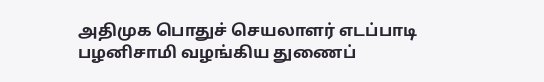அதிமுக பொதுச் செயலாளர் எடப்பாடி பழனிசாமி வழங்கிய துணைப்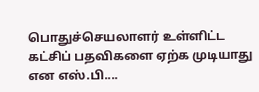பொதுச்செயலாளர் உள்ளிட்ட கட்சிப் பதவிகளை ஏற்க முடியாது என எஸ்.பி....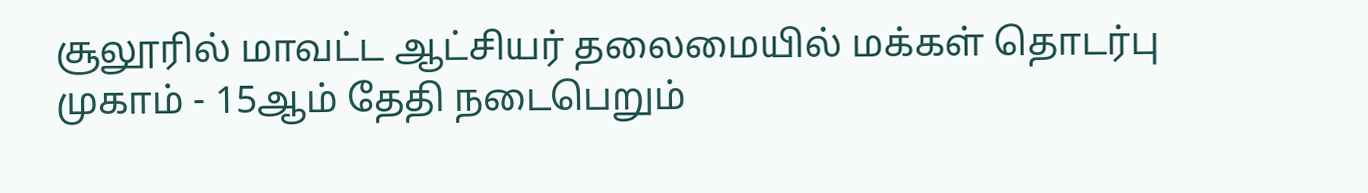சூலூரில் மாவட்ட ஆட்சியர் தலைமையில் மக்கள் தொடர்பு முகாம் - 15ஆம் தேதி நடைபெறும்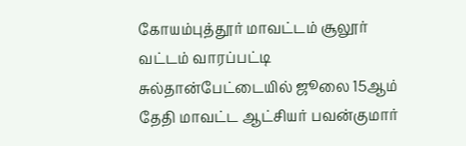கோயம்புத்தூர் மாவட்டம் சூலூர் வட்டம் வாரப்பட்டி சுல்தான்பேட்டையில் ஜூலை 15ஆம் தேதி மாவட்ட ஆட்சியர் பவன்குமார்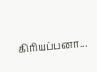கிரியப்பனா...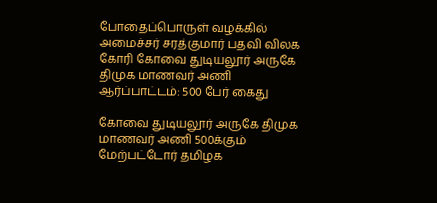போதைப்பொருள் வழக்கில் அமைச்சர் சரத்குமார் பதவி விலக கோரி கோவை துடியலூர் அருகே திமுக மாணவர் அணி ஆர்ப்பாட்டம்: 500 பேர் கைது

கோவை துடியலூர் அருகே திமுக மாணவர் அணி 500க்கும் மேற்பட்டோர் தமிழக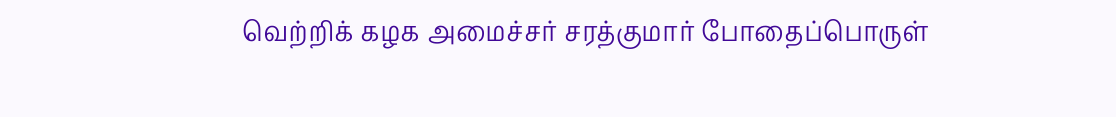வெற்றிக் கழக அமைச்சர் சரத்குமார் போதைப்பொருள்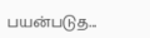பயன்படுத...